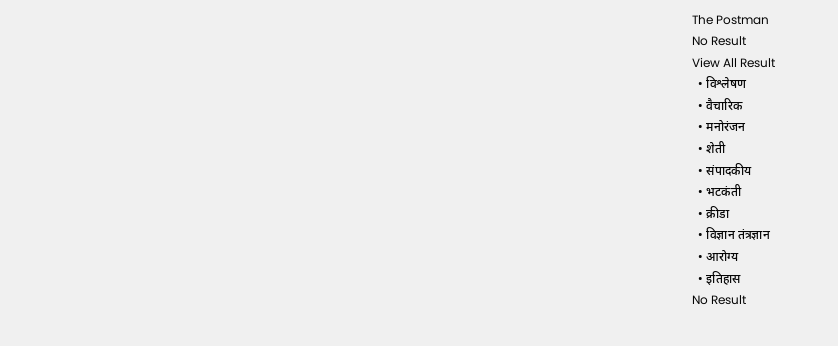The Postman
No Result
View All Result
  • विश्लेषण
  • वैचारिक
  • मनोरंजन
  • शेती
  • संपादकीय
  • भटकंती
  • क्रीडा
  • विज्ञान तंत्रज्ञान
  • आरोग्य
  • इतिहास
No Result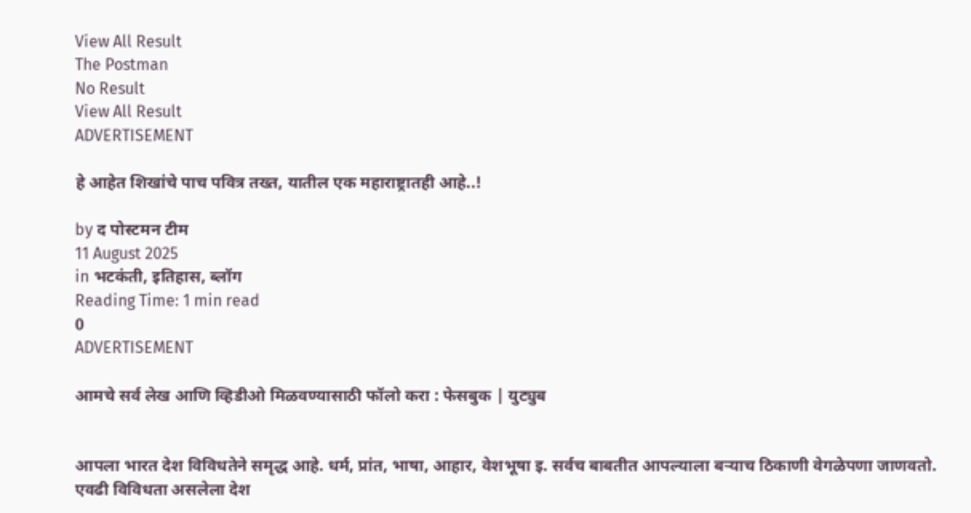View All Result
The Postman
No Result
View All Result
ADVERTISEMENT

हे आहेत शिखांचे पाच पवित्र तख्त, यातील एक महाराष्ट्रातही आहे..!

by द पोस्टमन टीम
11 August 2025
in भटकंती, इतिहास, ब्लॉग
Reading Time: 1 min read
0
ADVERTISEMENT

आमचे सर्व लेख आणि व्हिडीओ मिळवण्यासाठी फॉलो करा : फेसबुक | युट्युब


आपला भारत देश विविधतेने समृद्ध आहे. धर्म, प्रांत, भाषा, आहार, वेशभूषा इ. सर्वच बाबतीत आपल्याला बऱ्याच ठिकाणी वेगळेपणा जाणवतो. एवढी विविधता असलेला देश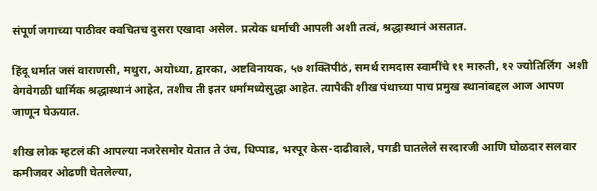संपूर्ण जगाच्या पाठीवर क्वचितच दुसरा एखादा असेल. प्रत्येक धर्माची आपली अशी तत्वं, श्रद्धास्थानं असतात.

हिंदू धर्मात जसं वाराणसी, मथुरा, अयोध्या, द्वारका, अष्टविनायक, ५७ शक्तिपीठं, समर्थ रामदास स्वामींचे ११ मारुती, १२ ज्योतिर्लिंग  अशी वेगवेगळी धार्मिक श्रद्धास्थानं आहेत, तशीच ती इतर धर्मांमध्येसुद्धा आहेत. त्यापैकी शीख पंथाच्या पाच प्रमुख स्थानांबद्दल आज आपण जाणून घेऊयात.

शीख लोक म्हटलं की आपल्या नजरेसमोर येतात ते उंच, धिप्पाड, भरपूर केस-दाढीवाले, पगडी घातलेले सरदारजी आणि घोळदार सलवार कमीजवर ओढणी घेतलेल्या,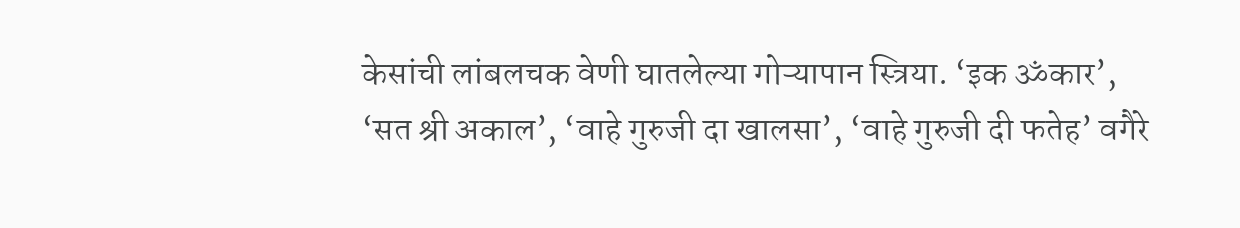केसांची लांबलचक वेणी घातलेल्या गोऱ्यापान स्त्रिया. ‘इक ॐकार’, ‘सत श्री अकाल’, ‘वाहे गुरुजी दा खालसा’, ‘वाहे गुरुजी दी फतेह’ वगैरे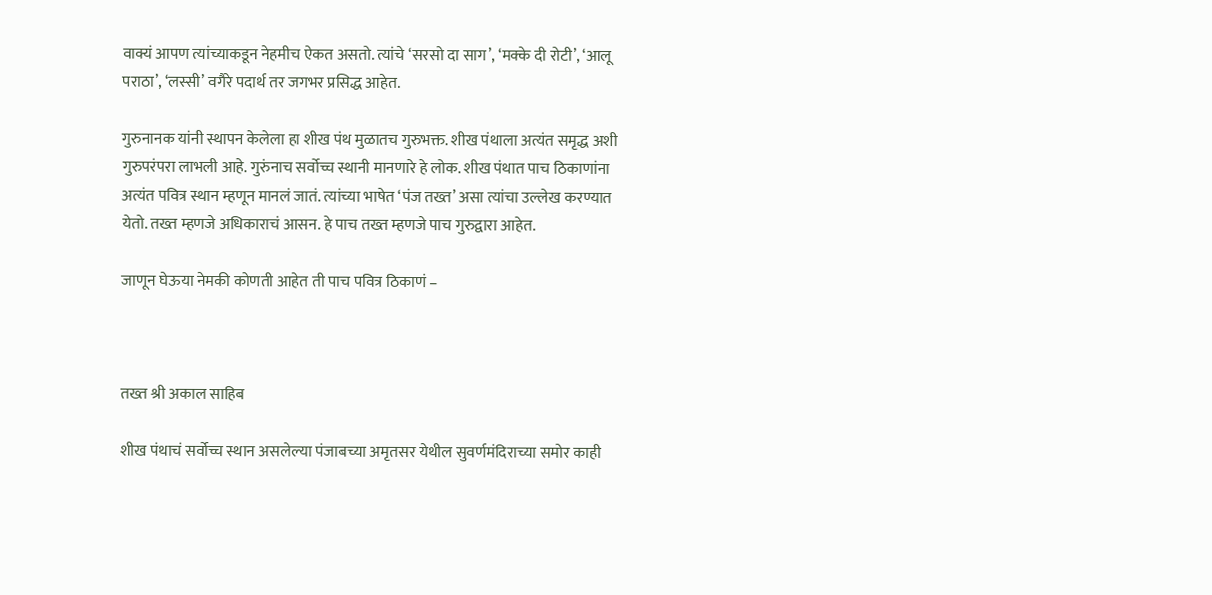वाक्यं आपण त्यांच्याकडून नेहमीच ऐकत असतो. त्यांचे ‘सरसो दा साग’, ‘मक्के दी रोटी’, ‘आलू पराठा’, ‘लस्सी’ वगैरे पदार्थ तर जगभर प्रसिद्ध आहेत.

गुरुनानक यांनी स्थापन केलेला हा शीख पंथ मुळातच गुरुभक्त. शीख पंथाला अत्यंत समृद्ध अशी गुरुपरंपरा लाभली आहे. गुरुंनाच सर्वोच्च स्थानी मानणारे हे लोक. शीख पंथात पाच ठिकाणांना अत्यंत पवित्र स्थान म्हणून मानलं जातं. त्यांच्या भाषेत ‘पंज तख्त’ असा त्यांचा उल्लेख करण्यात येतो. तख्त म्हणजे अधिकाराचं आसन. हे पाच तख्त म्हणजे पाच गुरुद्वारा आहेत.

जाणून घेऊया नेमकी कोणती आहेत ती पाच पवित्र ठिकाणं –



तख्त श्री अकाल साहिब

शीख पंथाचं सर्वोच्च स्थान असलेल्या पंजाबच्या अमृतसर येथील सुवर्णमंदिराच्या समोर काही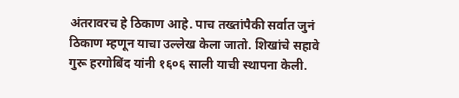अंतरावरच हे ठिकाण आहे. पाच तख्तांपैकी सर्वात जुनं ठिकाण म्हणून याचा उल्लेख केला जातो. शिखांचे सहावे गुरू हरगोबिंद यांनी १६०६ साली याची स्थापना केली.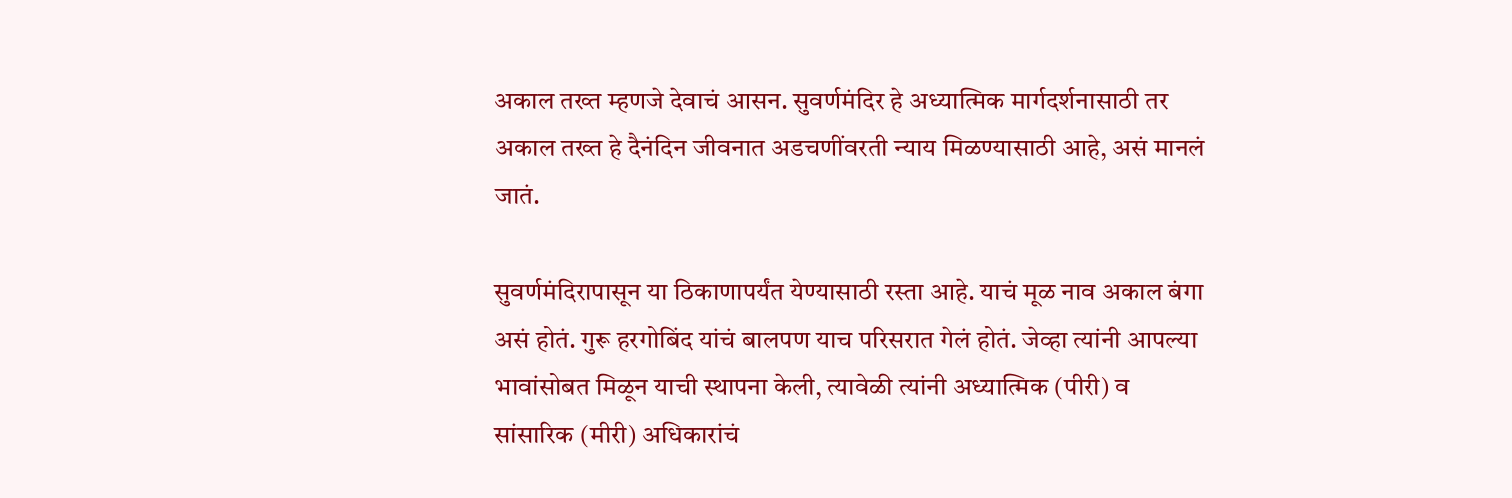अकाल तख्त म्हणजे देवाचं आसन. सुवर्णमंदिर हे अध्यात्मिक मार्गदर्शनासाठी तर अकाल तख्त हे दैनंदिन जीवनात अडचणींवरती न्याय मिळण्यासाठी आहे, असं मानलं जातं.

सुवर्णमंदिरापासून या ठिकाणापर्यंत येण्यासाठी रस्ता आहे. याचं मूळ नाव अकाल बंगा असं होतं. गुरू हरगोबिंद यांचं बालपण याच परिसरात गेलं होतं. जेव्हा त्यांनी आपल्या भावांसोबत मिळून याची स्थापना केली, त्यावेळी त्यांनी अध्यात्मिक (पीरी) व सांसारिक (मीरी) अधिकारांचं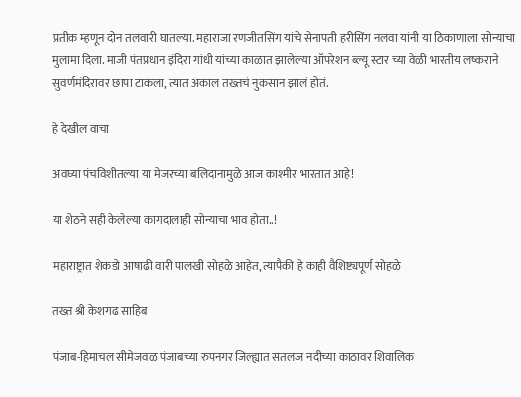प्रतीक म्हणून दोन तलवारी घातल्या. महाराजा रणजीतसिंग यांचे सेनापती हरीसिंग नलवा यांनी या ठिकाणाला सोन्याचा मुलामा दिला. माजी पंतप्रधान इंदिरा गांधी यांच्या काळात झालेल्या ऑपरेशन ब्ल्यू स्टार च्या वेळी भारतीय लष्कराने सुवर्णमंदिरावर छापा टाकला, त्यात अकाल तख्तचं नुकसान झालं होतं.

हे देखील वाचा

अवघ्या पंचविशीतल्या या मेजरच्या बलिदानामुळे आज काश्मीर भारतात आहे!

या शेठने सही केलेल्या कागदालाही सोन्याचा भाव होता..!

महाराष्ट्रात शेकडो आषाढी वारी पालखी सोहळे आहेत, त्यापैकी हे काही वैशिष्ट्यपूर्ण सोहळे

तख्त श्री केशगढ साहिब

पंजाब-हिमाचल सीमेजवळ पंजाबच्या रुपनगर जिल्ह्यात सतलज नदीच्या काठावर शिवालिक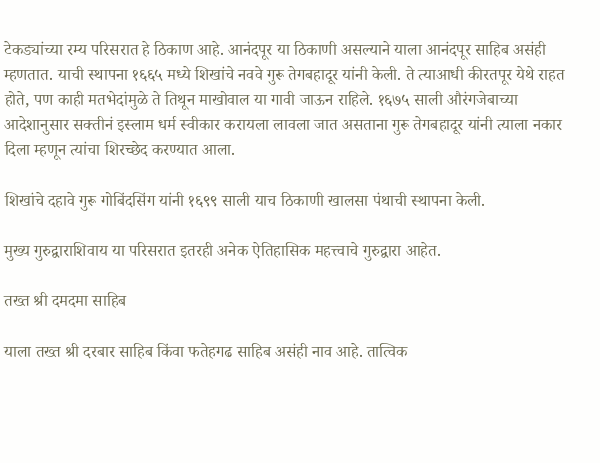टेकड्यांच्या रम्य परिसरात हे ठिकाण आहे. आनंदपूर या ठिकाणी असल्याने याला आनंदपूर साहिब असंही म्हणतात. याची स्थापना १६६५ मध्ये शिखांचे नववे गुरू तेगबहादूर यांनी केली. ते त्याआधी कीरतपूर येथे राहत होते, पण काही मतभेदांमुळे ते तिथून माखोवाल या गावी जाऊन राहिले. १६७५ साली औरंगजेबाच्या आदेशानुसार सक्तीनं इस्लाम धर्म स्वीकार करायला लावला जात असताना गुरू तेगबहादूर यांनी त्याला नकार दिला म्हणून त्यांचा शिरच्छेद करण्यात आला.

शिखांचे दहावे गुरू गोबिंदसिंग यांनी १६९९ साली याच ठिकाणी खालसा पंथाची स्थापना केली.

मुख्य गुरुद्वाराशिवाय या परिसरात इतरही अनेक ऐतिहासिक महत्त्वाचे गुरुद्वारा आहेत.

तख्त श्री दमदमा साहिब

याला तख्त श्री दरबार साहिब किंवा फतेहगढ साहिब असंही नाव आहे. तात्विक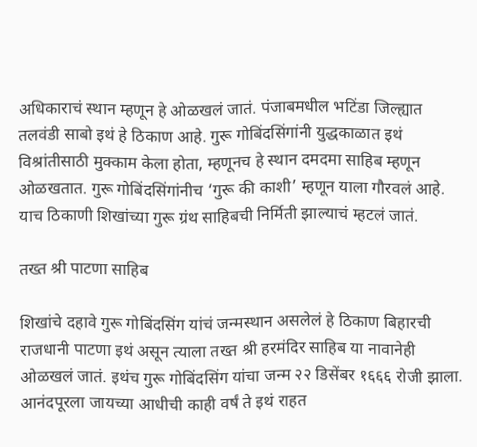अधिकाराचं स्थान म्हणून हे ओळखलं जातं. पंजाबमधील भटिंडा जिल्ह्यात तलवंडी साबो इथं हे ठिकाण आहे. गुरू गोबिंदसिंगांनी युद्धकाळात इथं विश्रांतीसाठी मुक्काम केला होता, म्हणूनच हे स्थान दमदमा साहिब म्हणून ओळखतात. गुरू गोबिंदसिंगांनीच ‘गुरू की काशी’ म्हणून याला गौरवलं आहे. याच ठिकाणी शिखांच्या गुरू ग्रंथ साहिबची निर्मिती झाल्याचं म्हटलं जातं.

तख्त श्री पाटणा साहिब

शिखांचे दहावे गुरू गोबिंदसिंग यांचं जन्मस्थान असलेलं हे ठिकाण बिहारची राजधानी पाटणा इथं असून त्याला तख्त श्री हरमंदिर साहिब या नावानेही ओळखलं जातं. इथंच गुरू गोबिंदसिंग यांचा जन्म २२ डिसेंबर १६६६ रोजी झाला. आनंदपूरला जायच्या आधीची काही वर्षं ते इथं राहत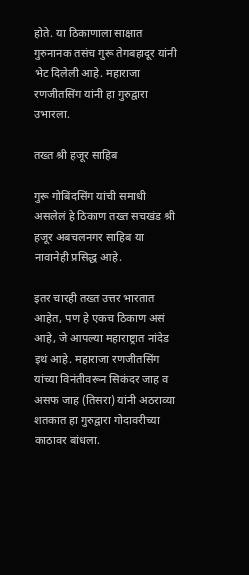होते. या ठिकाणाला साक्षात गुरुनानक तसंच गुरू तेगबहादूर यांनी भेट दिलेली आहे. महाराजा रणजीतसिंग यांनी हा गुरुद्वारा उभारला.

तख्त श्री हजूर साहिब

गुरू गोबिंदसिंग यांची समाधी असलेलं हे ठिकाण तख्त सचखंड श्री हजूर अबचलनगर साहिब या नावानेही प्रसिद्ध आहे.

इतर चारही तख्त उत्तर भारतात आहेत, पण हे एकच ठिकाण असं आहे, जे आपल्या महाराष्ट्रात नांदेड इथं आहे. महाराजा रणजीतसिंग यांच्या विनंतीवरून सिकंदर जाह व असफ जाह (तिसरा) यांनी अठराव्या शतकात हा गुरुद्वारा गोदावरीच्या काठावर बांधला.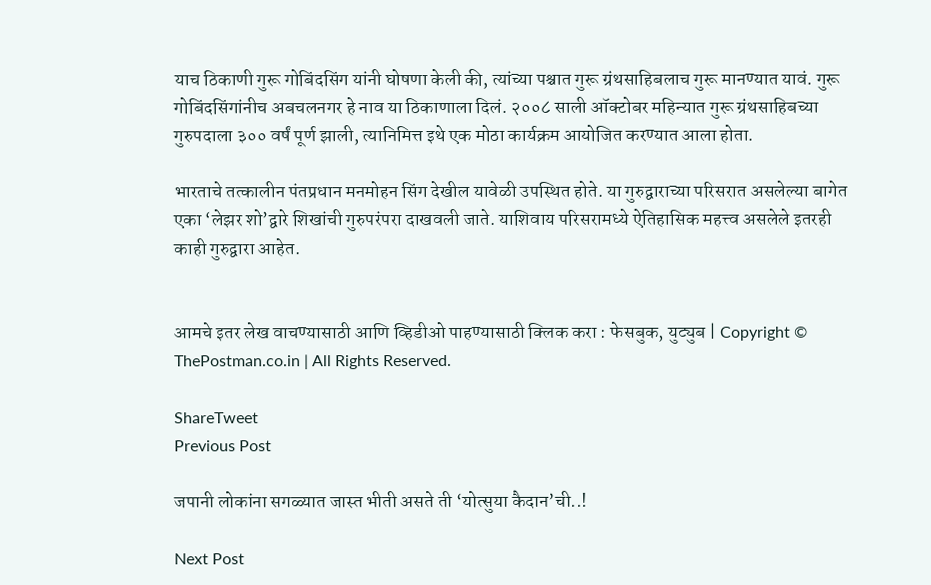याच ठिकाणी गुरू गोबिंदसिंग यांनी घोषणा केली की, त्यांच्या पश्चात गुरू ग्रंथसाहिबलाच गुरू मानण्यात यावं. गुरू गोबिंदसिंगांनीच अबचलनगर हे नाव या ठिकाणाला दिलं. २००८ साली ऑक्टोबर महिन्यात गुरू ग्रंथसाहिबच्या गुरुपदाला ३०० वर्षं पूर्ण झाली, त्यानिमित्त इथे एक मोठा कार्यक्रम आयोजित करण्यात आला होता.

भारताचे तत्कालीन पंतप्रधान मनमोहन सिंग देखील यावेळी उपस्थित होते. या गुरुद्वाराच्या परिसरात असलेल्या बागेत एका ‘लेझर शो’द्वारे शिखांची गुरुपरंपरा दाखवली जाते. याशिवाय परिसरामध्ये ऐतिहासिक महत्त्व असलेले इतरही काही गुरुद्वारा आहेत.


आमचे इतर लेख वाचण्यासाठी आणि व्हिडीओ पाहण्यासाठी क्लिक करा : फेसबुक, युट्युब | Copyright © ThePostman.co.in | All Rights Reserved.

ShareTweet
Previous Post

जपानी लोकांना सगळ्यात जास्त भीती असते ती ‘योत्सुया कैदान’ची..!

Next Post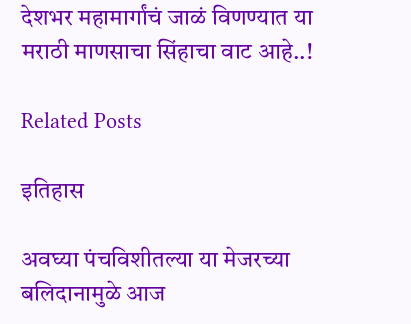देशभर महामार्गांचं जाळं विणण्यात या मराठी माणसाचा सिंहाचा वाट आहे..!

Related Posts

इतिहास

अवघ्या पंचविशीतल्या या मेजरच्या बलिदानामुळे आज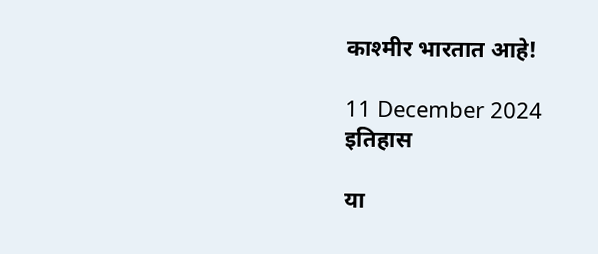काश्मीर भारतात आहे!

11 December 2024
इतिहास

या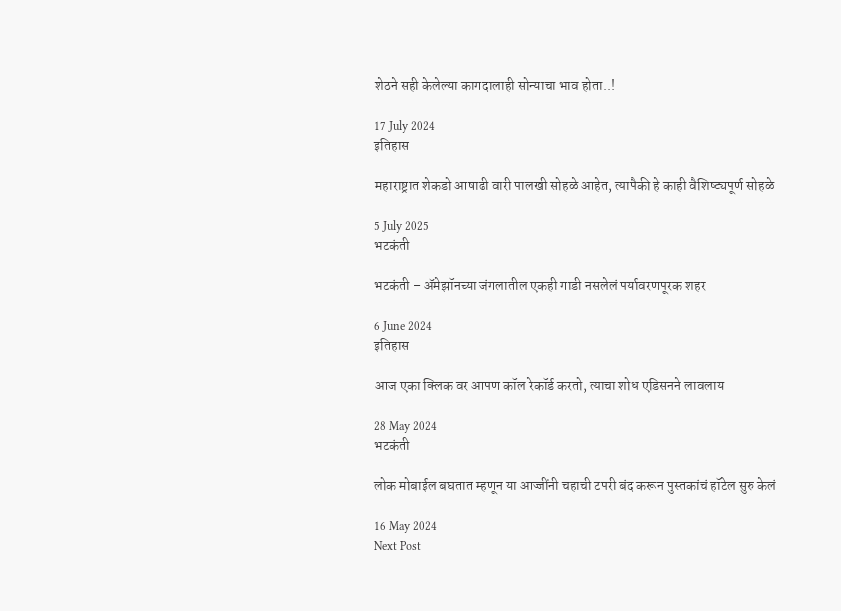शेठने सही केलेल्या कागदालाही सोन्याचा भाव होता..!

17 July 2024
इतिहास

महाराष्ट्रात शेकडो आषाढी वारी पालखी सोहळे आहेत, त्यापैकी हे काही वैशिष्ट्यपूर्ण सोहळे

5 July 2025
भटकंती

भटकंती – ॲमेझॉनच्या जंगलातील एकही गाडी नसलेलं पर्यावरणपूरक शहर

6 June 2024
इतिहास

आज एका क्लिक वर आपण कॉल रेकॉर्ड करतो, त्याचा शोध एडिसनने लावलाय

28 May 2024
भटकंती

लोक मोबाईल बघतात म्हणून या आज्जींनी चहाची टपरी बंद करून पुस्तकांचं हॉटेल सुरु केलं

16 May 2024
Next Post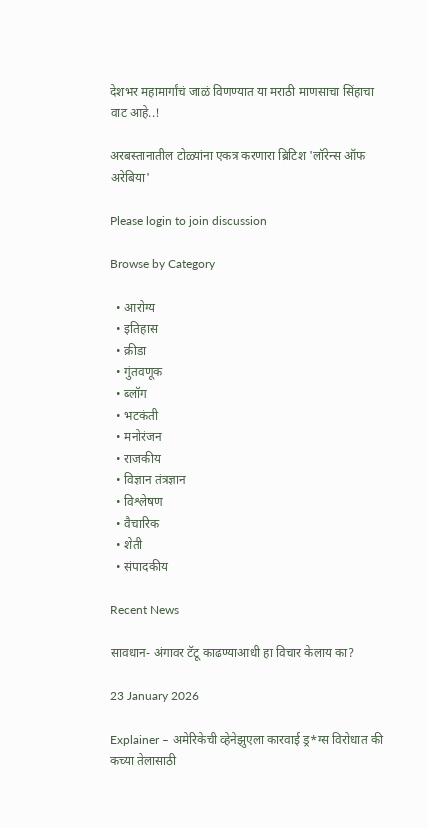देशभर महामार्गांचं जाळं विणण्यात या मराठी माणसाचा सिंहाचा वाट आहे..!

अरबस्तानातील टोळ्यांना एकत्र करणारा ब्रिटिश 'लॉरेन्स ऑफ अरेबिया'

Please login to join discussion

Browse by Category

  • आरोग्य
  • इतिहास
  • क्रीडा
  • गुंतवणूक
  • ब्लॉग
  • भटकंती
  • मनोरंजन
  • राजकीय
  • विज्ञान तंत्रज्ञान
  • विश्लेषण
  • वैचारिक
  • शेती
  • संपादकीय

Recent News

सावधान- अंगावर टॅटू काढण्याआधी हा विचार केलाय का?

23 January 2026

Explainer – अमेरिकेची व्हेनेझुएला कारवाई ड्र*ग्स विरोधात की कच्या तेलासाठी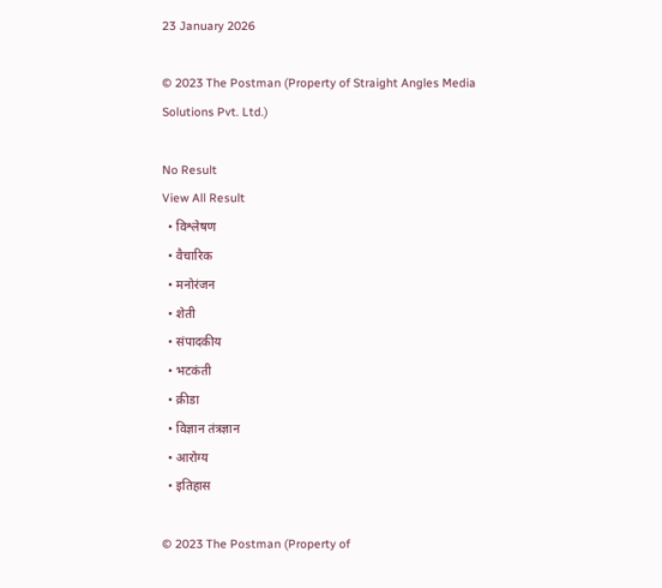23 January 2026

© 2023 The Postman (Property of Straight Angles Media Solutions Pvt. Ltd.)

No Result
View All Result
  • विश्लेषण
  • वैचारिक
  • मनोरंजन
  • शेती
  • संपादकीय
  • भटकंती
  • क्रीडा
  • विज्ञान तंत्रज्ञान
  • आरोग्य
  • इतिहास

© 2023 The Postman (Property of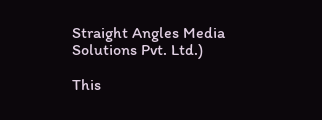Straight Angles Media Solutions Pvt. Ltd.)

This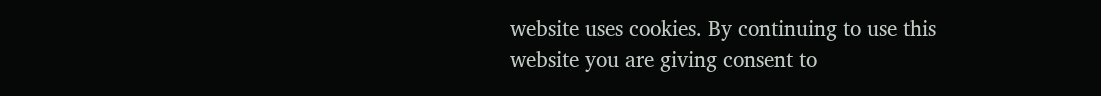website uses cookies. By continuing to use this website you are giving consent to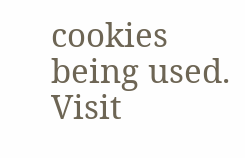cookies being used. Visit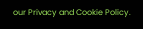our Privacy and Cookie Policy.